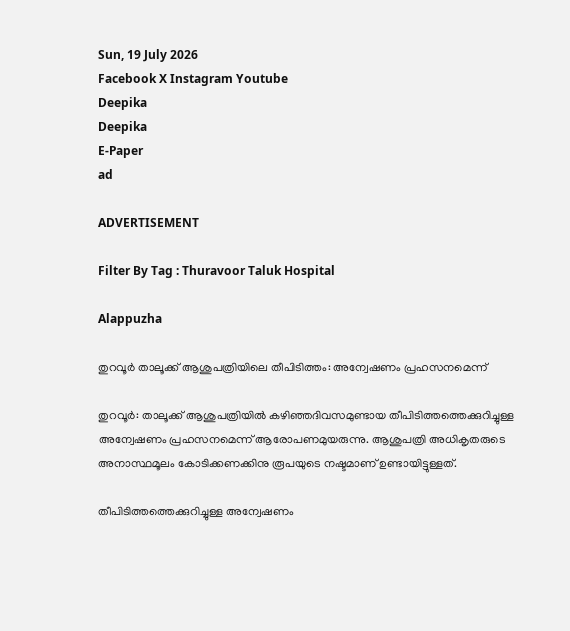Sun, 19 July 2026
Facebook X Instagram Youtube
Deepika
Deepika
E-Paper
ad

ADVERTISEMENT

Filter By Tag : Thuravoor Taluk Hospital

Alappuzha

തുറവൂർ താലൂക്ക് ആശുപത്രിയിലെ തീപിടിത്തം: അന്വേഷണം പ്രഹസനമെന്ന്

തുറവൂർ: താലൂക്ക് ആശുപത്രിയിൽ കഴിഞ്ഞദിവസമുണ്ടായ തീപിടിത്തത്തെക്കുറിച്ചുള്ള അന്വേഷണം പ്രഹസനമെന്ന് ആരോപണമുയരുന്നു. ആശുപത്രി അധികൃതരുടെ അനാസ്ഥമൂലം കോടിക്കണക്കിനു രൂപയുടെ നഷ്ടമാണ് ഉണ്ടായിട്ടുള്ളത്.

തീപിടിത്തത്തെക്കുറിച്ചുള്ള അന്വേഷണം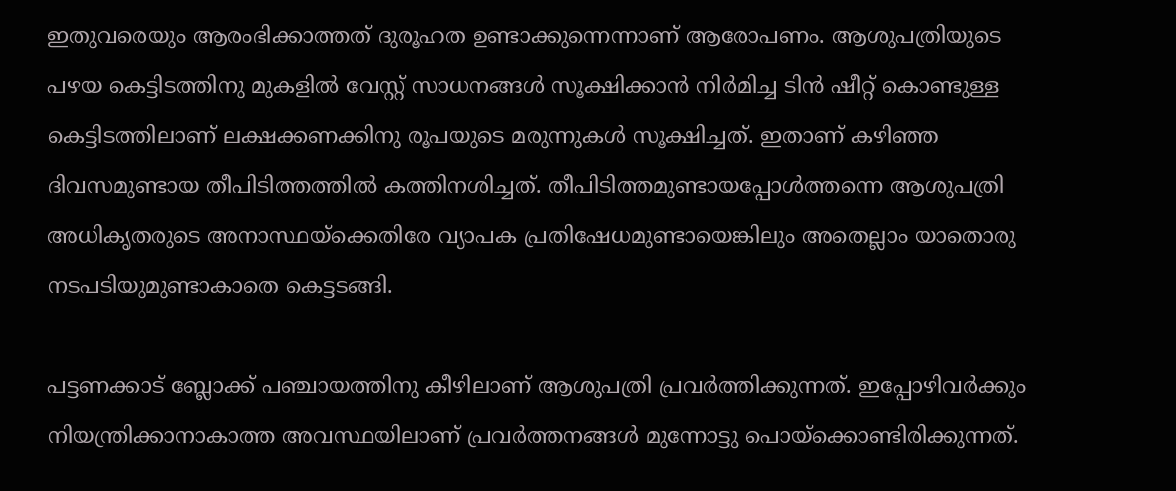ഇതുവരെയും ആരംഭിക്കാത്തത് ദുരൂഹത ഉണ്ടാക്കുന്നെന്നാണ് ആരോപണം. ആശുപത്രിയുടെ പഴയ കെട്ടിടത്തിനു മുകളിൽ വേസ്റ്റ് സാധനങ്ങൾ സൂക്ഷിക്കാൻ നിർമിച്ച ടിൻ ഷീറ്റ് കൊണ്ടുള്ള കെട്ടിടത്തിലാണ് ലക്ഷക്കണക്കിനു രൂപയുടെ മരുന്നുകൾ സൂക്ഷിച്ചത്. ഇതാണ് കഴിഞ്ഞ ദിവസമുണ്ടായ തീപിടിത്തത്തിൽ കത്തിനശിച്ചത്. തീപിടിത്തമുണ്ടായപ്പോൾത്തന്നെ ആശുപത്രി അധികൃതരുടെ അനാസ്ഥയ്ക്കെതിരേ വ്യാപക പ്രതിഷേധമുണ്ടായെങ്കിലും അതെല്ലാം യാതൊരു നടപടിയുമുണ്ടാകാതെ കെട്ടടങ്ങി.

പട്ടണക്കാട് ബ്ലോക്ക് പഞ്ചായത്തിനു കീഴിലാണ് ആശുപത്രി പ്രവർത്തിക്കുന്നത്. ഇപ്പോഴിവർക്കും നിയന്ത്രിക്കാനാകാത്ത അവസ്ഥയിലാണ് പ്രവർത്തനങ്ങൾ മുന്നോട്ടു പൊയ്ക്കൊണ്ടിരിക്കുന്നത്.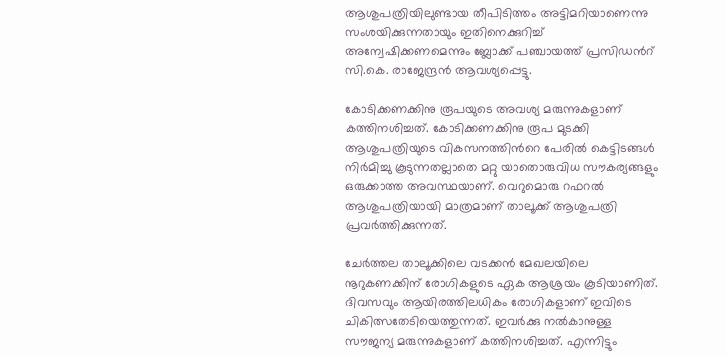ആശുപത്രിയിലുണ്ടായ തീപിടിത്തം അട്ടിമറിയാണെന്നു സംശയിക്കുന്നതായും ഇതിനെക്കുറിച്ച് അന്വേഷിക്കണമെന്നും ബ്ലോക്ക് പഞ്ചായത്ത് പ്രസിഡന്‍റ് സി.കെ. രാജേന്ദ്രൻ ആവശ്യപ്പെട്ടു.

കോടിക്കണക്കിനു രൂപയുടെ അവശ്യ മരുന്നുകളാണ് കത്തിനശിച്ചത്. കോടിക്കണക്കിനു രൂപ മുടക്കി ആശുപത്രിയുടെ വികസനത്തിന്‍റെ പേരിൽ കെട്ടിടങ്ങൾ നിർമിച്ചു കൂടുന്നതല്ലാതെ മറ്റു യാതൊരുവിധ സൗകര്യങ്ങളും ഒരുക്കാത്ത അവസ്ഥയാണ്. വെറുമൊരു റഫറൽ ആശുപത്രിയായി മാത്രമാണ് താലൂക്ക് ആശുപത്രി പ്രവർത്തിക്കുന്നത്.

ചേർത്തല താലൂക്കിലെ വടക്കൻ മേഖലയിലെ നൂറുകണക്കിന് രോഗികളുടെ ഏക ആശ്രയം കൂടിയാണിത്. ദിവസവും ആയിരത്തിലധികം രോഗികളാണ് ഇവിടെ ചികിത്സതേടിയെത്തുന്നത്. ഇവർക്കു നൽകാനുള്ള സൗജന്യ മരുന്നുകളാണ് കത്തിനശിച്ചത്. എന്നിട്ടും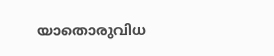യാതൊരുവിധ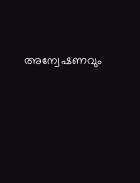അന്വേഷണവും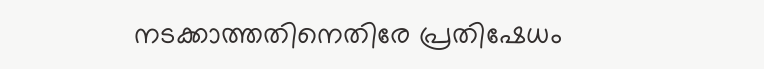നടക്കാത്തതിനെതിരേ പ്രതിഷേധം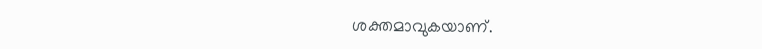ശക്തമാവുകയാണ്.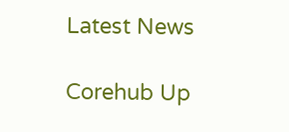Latest News

Corehub Up